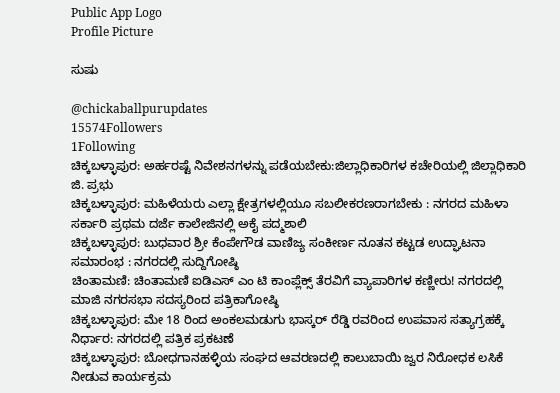Public App Logo
Profile Picture

ಸುಷು

@chickaballpurupdates
15574Followers
1Following
ಚಿಕ್ಕಬಳ್ಳಾಪುರ: ಅರ್ಹರಷ್ಟೆ ನಿವೇಶನಗಳನ್ನು ಪಡೆಯಬೇಕು:ಜಿಲ್ಲಾಧಿಕಾರಿಗಳ ಕಚೇರಿಯಲ್ಲಿ ಜಿಲ್ಲಾಧಿಕಾರಿ ಜಿ. ಪ್ರಭು
ಚಿಕ್ಕಬಳ್ಳಾಪುರ: ಮಹಿಳೆಯರು ಎಲ್ಲಾ ಕ್ಷೇತ್ರಗಳಲ್ಲಿಯೂ ಸಬಲೀಕರಣರಾಗಬೇಕು : ನಗರದ ಮಹಿಳಾ ಸರ್ಕಾರಿ ಪ್ರಥಮ ದರ್ಜೆ ಕಾಲೇಜಿನಲ್ಲಿ ಅಕೈ ಪದ್ಮಶಾಲಿ
ಚಿಕ್ಕಬಳ್ಳಾಪುರ: ಬುಧವಾರ ಶ್ರೀ ಕೆಂಪೇಗೌಡ ವಾಣಿಜ್ಯ ಸಂಕೀರ್ಣ ನೂತನ ಕಟ್ಟಡ ಉದ್ಘಾಟನಾ ಸಮಾರಂಭ : ನಗರದಲ್ಲಿ ಸುದ್ದಿಗೋಷ್ಠಿ
ಚಿಂತಾಮಣಿ: ಚಿಂತಾಮಣಿ ಐಡಿಎಸ್ ಎಂ ಟಿ ಕಾಂಪ್ಲೆಕ್ಸ್ ತೆರವಿಗೆ ವ್ಯಾಪಾರಿಗಳ ಕಣ್ಣೀರು! ನಗರದಲ್ಲಿ ಮಾಜಿ ನಗರಸಭಾ ಸದಸ್ಯರಿಂದ ಪತ್ರಿಕಾಗೋಷ್ಠಿ
ಚಿಕ್ಕಬಳ್ಳಾಪುರ: ಮೇ 18 ರಿಂದ ಅಂಕಲಮಡುಗು ಭಾಸ್ಕರ್ ರೆಡ್ಡಿ ರವರಿಂದ ಉಪವಾಸ ಸತ್ಯಾಗ್ರಹಕ್ಕೆ ನಿರ್ಧಾರ: ನಗರದಲ್ಲಿ ಪತ್ರಿಕ ಪ್ರಕಟಣೆ
ಚಿಕ್ಕಬಳ್ಳಾಪುರ: ಬೋಧಗಾನಹಳ್ಳಿಯ ಸಂಘದ ಆವರಣದಲ್ಲಿ ಕಾಲುಬಾಯಿ ಜ್ವರ ನಿರೋಧಕ ಲಸಿಕೆ ನೀಡುವ ಕಾರ್ಯಕ್ರಮ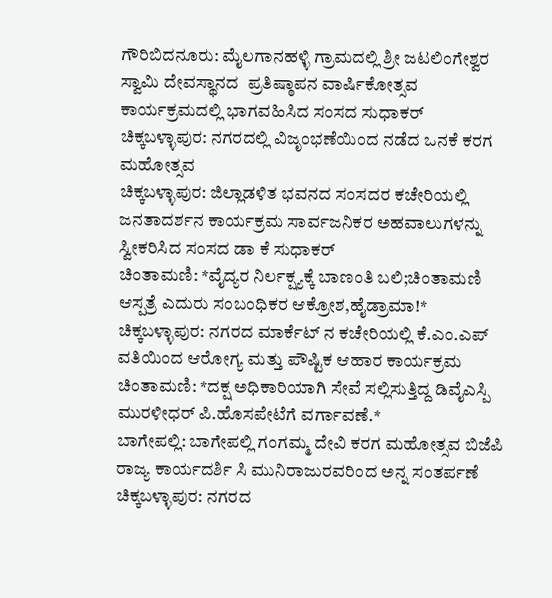ಗೌರಿಬಿದನೂರು: ಮೈಲಗಾನಹಳ್ಳಿ ಗ್ರಾಮದಲ್ಲಿ ಶ್ರೀ ಜಟಲಿಂಗೇಶ್ವರ ಸ್ವಾಮಿ ದೇವಸ್ಥಾನದ  ಪ್ರತಿಷ್ಠಾಪನ ವಾರ್ಷಿಕೋತ್ಸವ ಕಾರ್ಯಕ್ರಮದಲ್ಲಿ ಭಾಗವಹಿಸಿದ ಸಂಸದ ಸುಧಾಕರ್
ಚಿಕ್ಕಬಳ್ಳಾಪುರ: ನಗರದಲ್ಲಿ ವಿಜೃಂಭಣೆಯಿಂದ ನಡೆದ ಒನಕೆ ಕರಗ ಮಹೋತ್ಸವ
ಚಿಕ್ಕಬಳ್ಳಾಪುರ: ಜಿಲ್ಲಾಡಳಿತ ಭವನದ ಸಂಸದರ ಕಚೇರಿಯಲ್ಲಿ ಜನತಾದರ್ಶನ ಕಾರ್ಯಕ್ರಮ ಸಾರ್ವಜನಿಕರ ಅಹವಾಲುಗಳನ್ನು ಸ್ವೀಕರಿಸಿದ ಸಂಸದ ಡಾ ಕೆ ಸುಧಾಕರ್
ಚಿಂತಾಮಣಿ: *ವೈದ್ಯರ ನಿರ್ಲಕ್ಷ್ಯಕ್ಕೆ ಬಾಣಂತಿ ಬಲಿ;ಚಿಂತಾಮಣಿ ಆಸ್ಪತ್ರೆ ಎದುರು ಸಂಬಂಧಿಕರ ಆಕ್ರೋಶ,ಹೈಡ್ರಾಮಾ!*
ಚಿಕ್ಕಬಳ್ಳಾಪುರ: ನಗರದ ಮಾರ್ಕೆಟ್ ನ ಕಚೇರಿಯಲ್ಲಿ ಕೆ.ಎಂ.ಎಪ್ ವತಿಯಿಂದ ಆರೋಗ್ಯ ಮತ್ತು ಪೌಷ್ಟಿಕ ಆಹಾರ ಕಾರ್ಯಕ್ರಮ
ಚಿಂತಾಮಣಿ: *ದಕ್ಷ ಅಧಿಕಾರಿಯಾಗಿ ಸೇವೆ ಸಲ್ಲಿಸುತ್ತಿದ್ದ ಡಿವೈಎಸ್ಪಿ ಮುರಳೀಧರ್ ಪಿ.ಹೊಸಪೇಟೆಗೆ ವರ್ಗಾವಣೆ.*
ಬಾಗೇಪಲ್ಲಿ: ಬಾಗೇಪಲ್ಲಿ ಗಂಗಮ್ಮ ದೇವಿ ಕರಗ ಮಹೋತ್ಸವ ಬಿಜೆಪಿ ರಾಜ್ಯ ಕಾರ್ಯದರ್ಶಿ ಸಿ ಮುನಿರಾಜುರವರಿಂದ ಅನ್ನ ಸಂತರ್ಪಣೆ
ಚಿಕ್ಕಬಳ್ಳಾಪುರ: ನಗರದ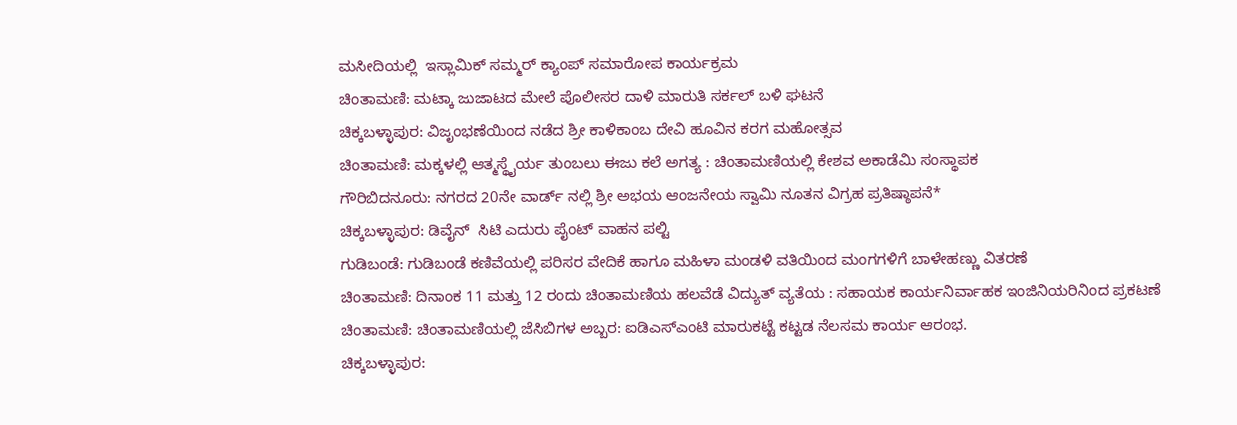ಮಸೀದಿಯಲ್ಲಿ  ಇಸ್ಲಾಮಿಕ್ ಸಮ್ಮರ್ ಕ್ಯಾಂಪ್ ಸಮಾರೋಪ ಕಾರ್ಯಕ್ರಮ
ಚಿಂತಾಮಣಿ: ಮಟ್ಕಾ ಜುಜಾಟದ ಮೇಲೆ ಪೊಲೀಸರ ದಾಳಿ ಮಾರುತಿ ಸರ್ಕಲ್ ಬಳಿ ಘಟನೆ
ಚಿಕ್ಕಬಳ್ಳಾಪುರ: ವಿಜೃಂಭಣೆಯಿಂದ ನಡೆದ ಶ್ರೀ ಕಾಳಿಕಾಂಬ ದೇವಿ ಹೂವಿನ ಕರಗ ಮಹೋತ್ಸವ
ಚಿಂತಾಮಣಿ: ಮಕ್ಕಳಲ್ಲಿ ಆತ್ಮಸ್ಥೈರ್ಯ ತುಂಬಲು ಈಜು ಕಲೆ ಅಗತ್ಯ : ಚಿಂತಾಮಣಿಯಲ್ಲಿ ಕೇಶವ ಅಕಾಡೆಮಿ ಸಂಸ್ಥಾಪಕ
ಗೌರಿಬಿದನೂರು: ನಗರದ 20ನೇ ವಾರ್ಡ್ ನಲ್ಲಿ ಶ್ರೀ ಅಭಯ ಆಂಜನೇಯ ಸ್ವಾಮಿ ನೂತನ ವಿಗ್ರಹ ಪ್ರತಿಷ್ಠಾಪನೆ*
ಚಿಕ್ಕಬಳ್ಳಾಪುರ: ಡಿವೈನ್  ಸಿಟಿ ಎದುರು ಪೈಂಟ್ ವಾಹನ ಪಲ್ಟಿ
ಗುಡಿಬಂಡೆ: ಗುಡಿಬಂಡೆ ಕಣಿವೆಯಲ್ಲಿ ಪರಿಸರ ವೇದಿಕೆ ಹಾಗೂ ಮಹಿಳಾ ಮಂಡಳಿ ವತಿಯಿಂದ ಮಂಗಗಳಿಗೆ ಬಾಳೇಹಣ್ಣು ವಿತರಣೆ
ಚಿಂತಾಮಣಿ: ದಿನಾಂಕ 11 ಮತ್ತು 12 ರಂದು ಚಿಂತಾಮಣಿಯ ಹಲವೆಡೆ ವಿದ್ಯುತ್ ವ್ಯತೆಯ : ಸಹಾಯಕ ಕಾರ್ಯನಿರ್ವಾಹಕ ಇಂಜಿನಿಯರಿನಿಂದ ಪ್ರಕಟಣೆ
ಚಿಂತಾಮಣಿ: ಚಿಂತಾಮಣಿಯಲ್ಲಿ ಜೆಸಿಬಿಗಳ ಅಬ್ಬರ: ಐಡಿಎಸ್ಎಂಟಿ ಮಾರುಕಟ್ಟೆ ಕಟ್ಟಡ ನೆಲಸಮ ಕಾರ್ಯ ಆರಂಭ.
ಚಿಕ್ಕಬಳ್ಳಾಪುರ: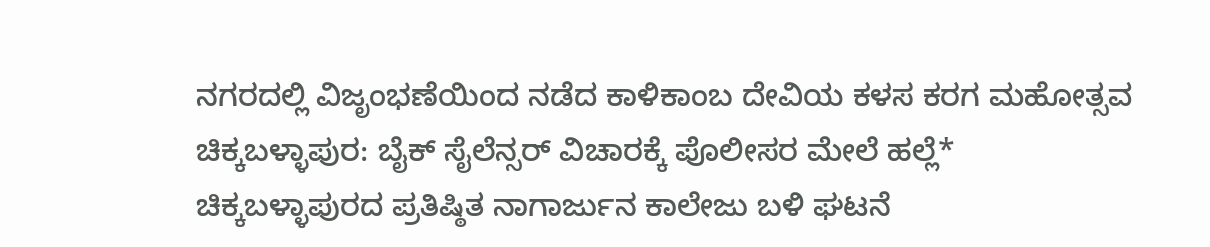ನಗರದಲ್ಲಿ ವಿಜೃಂಭಣೆಯಿಂದ ನಡೆದ ಕಾಳಿಕಾಂಬ ದೇವಿಯ ಕಳಸ ಕರಗ ಮಹೋತ್ಸವ
ಚಿಕ್ಕಬಳ್ಳಾಪುರ: ಬೈಕ್ ಸೈಲೆನ್ಸರ್ ವಿಚಾರಕ್ಕೆ ಪೊಲೀಸರ ಮೇಲೆ ಹಲ್ಲೆ*
ಚಿಕ್ಕಬಳ್ಳಾಪುರದ ಪ್ರತಿಷ್ಠಿತ ನಾಗಾರ್ಜುನ ಕಾಲೇಜು ಬಳಿ ಘಟನೆ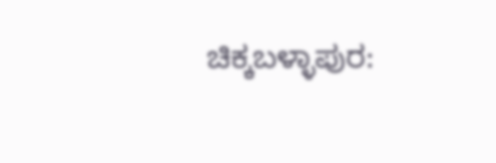ಚಿಕ್ಕಬಳ್ಳಾಪುರ: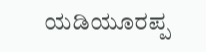ಯಡಿಯೂರಪ್ಪ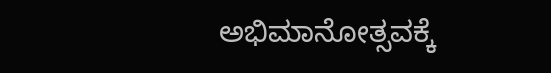ಅಭಿಮಾನೋತ್ಸವಕ್ಕೆ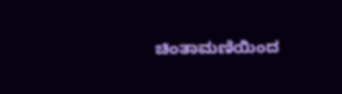ಚಿಂತಾಮಣಿಯಿಂದ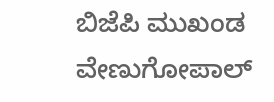ಬಿಜೆಪಿ ಮುಖಂಡ  ವೇಣುಗೋಪಾಲ್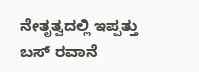ನೇತೃತ್ವದಲ್ಲಿ ಇಪ್ಪತ್ತು ಬಸ್ ರವಾನೆ